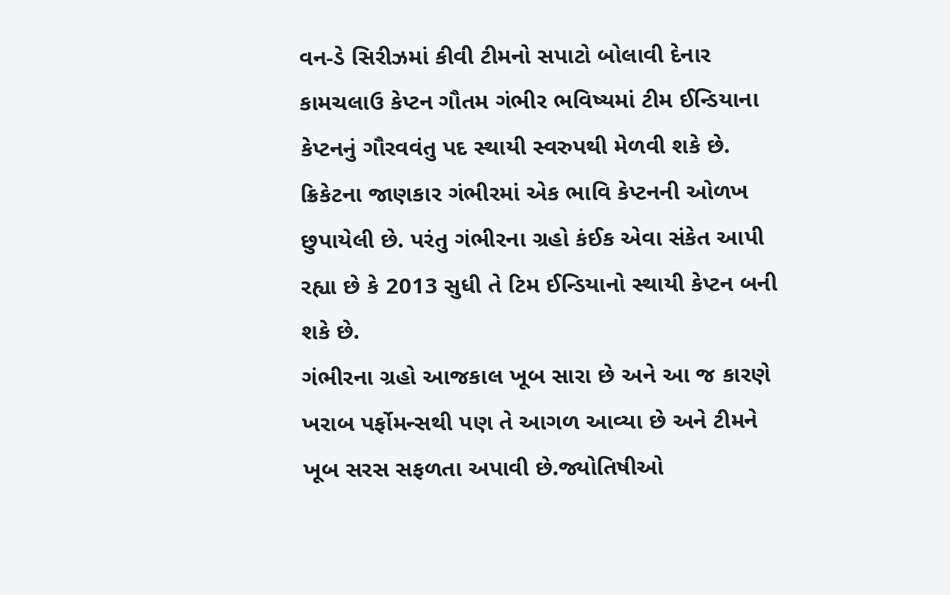વન-ડે સિરીઝમાં કીવી ટીમનો સપાટો બોલાવી દેનાર કામચલાઉ કેપ્ટન ગૌતમ ગંભીર ભવિષ્યમાં ટીમ ઈન્ડિયાના કેપ્ટનનું ગૌરવવંતુ પદ સ્થાયી સ્વરુપથી મેળવી શકે છે. ક્રિકેટના જાણકાર ગંભીરમાં એક ભાવિ કેપ્ટનની ઓળખ છુપાયેલી છે. પરંતુ ગંભીરના ગ્રહો કંઈક એવા સંકેત આપી રહ્યા છે કે 2013 સુધી તે ટિમ ઈન્ડિયાનો સ્થાયી કેપ્ટન બની શકે છે.
ગંભીરના ગ્રહો આજકાલ ખૂબ સારા છે અને આ જ કારણે ખરાબ પર્ફોમન્સથી પણ તે આગળ આવ્યા છે અને ટીમને ખૂબ સરસ સફળતા અપાવી છે.જ્યોતિષીઓ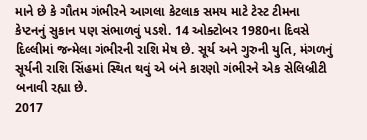માને છે કે ગૌતમ ગંભીરને આગલા કેટલાક સમય માટે ટેસ્ટ ટીમના કેપ્ટનનું સુકાન પણ સંભાળવું પડશે. 14 ઓક્ટોબર 1980ના દિવસે દિલ્લીમાં જન્મેલા ગંભીરની રાશિ મેષ છે. સૂર્ય અને ગુરુની યુતિ, મંગળનું સૂર્યની રાશિ સિંહમાં સ્થિત થવું એ બંને કારણો ગંભીરને એક સેલિબ્રીટી બનાવી રહ્યા છે.
2017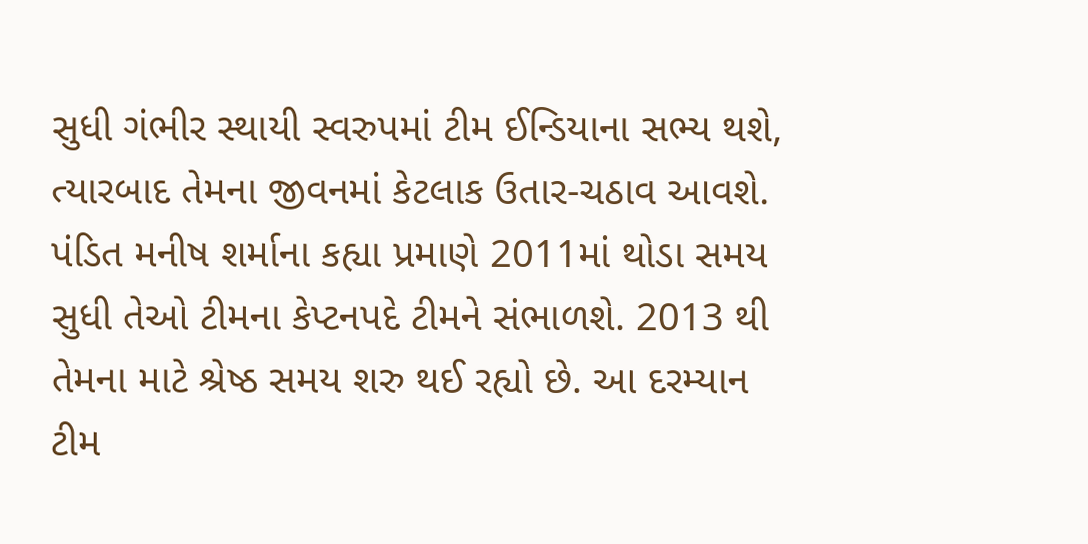સુધી ગંભીર સ્થાયી સ્વરુપમાં ટીમ ઈન્ડિયાના સભ્ય થશે, ત્યારબાદ તેમના જીવનમાં કેટલાક ઉતાર-ચઠાવ આવશે. પંડિત મનીષ શર્માના કહ્યા પ્રમાણે 2011માં થોડા સમય સુધી તેઓ ટીમના કેપ્ટનપદે ટીમને સંભાળશે. 2013 થી તેમના માટે શ્રેષ્ઠ સમય શરુ થઈ રહ્યો છે. આ દરમ્યાન ટીમ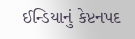ઈન્ડિયાનું કેપ્ટનપદ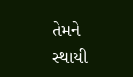તેમને સ્થાયી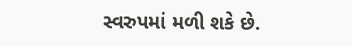સ્વરુપમાં મળી શકે છે.